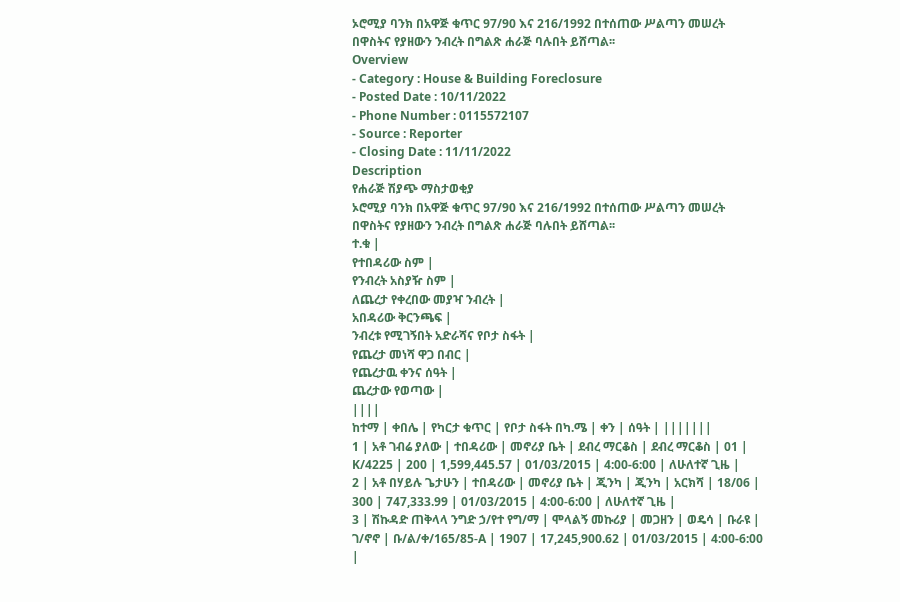ኦሮሚያ ባንክ በአዋጅ ቁጥር 97/90 እና 216/1992 በተሰጠው ሥልጣን መሠረት በዋስትና የያዘውን ንብረት በግልጽ ሐራጅ ባሉበት ይሸጣል፡፡
Overview
- Category : House & Building Foreclosure
- Posted Date : 10/11/2022
- Phone Number : 0115572107
- Source : Reporter
- Closing Date : 11/11/2022
Description
የሐራጅ ሽያጭ ማስታወቂያ
ኦሮሚያ ባንክ በአዋጅ ቁጥር 97/90 እና 216/1992 በተሰጠው ሥልጣን መሠረት በዋስትና የያዘውን ንብረት በግልጽ ሐራጅ ባሉበት ይሸጣል፡፡
ተ.ቁ |
የተበዳሪው ስም |
የንብረት አስያዥ ስም |
ለጨረታ የቀረበው መያዣ ንብረት |
አበዳሪው ቅርንጫፍ |
ንብረቱ የሚገኝበት አድራሻና የቦታ ስፋት |
የጨረታ መነሻ ዋጋ በብር |
የጨረታዉ ቀንና ሰዓት |
ጨረታው የወጣው |
||||
ከተማ | ቀበሌ | የካርታ ቁጥር | የቦታ ስፋት በካ.ሜ | ቀን | ሰዓት | |||||||
1 | አቶ ገብሬ ያለው | ተበዳሪው | መኖሪያ ቤት | ደብረ ማርቆስ | ደብረ ማርቆስ | 01 | K/4225 | 200 | 1,599,445.57 | 01/03/2015 | 4:00-6:00 | ለሁለተኛ ጊዜ |
2 | አቶ በሃይሉ ጌታሁን | ተበዳሪው | መኖሪያ ቤት | ጂንካ | ጂንካ | አርክሻ | 18/06 | 300 | 747,333.99 | 01/03/2015 | 4:00-6:00 | ለሁለተኛ ጊዜ |
3 | ሽኩዳድ ጠቅላላ ንግድ ኃ/የተ የግ/ማ | ሞላልኝ መኩሪያ | መጋዘን | ወዴሳ | ቡራዩ | ገ/ኖኖ | ቡ/ል/ቀ/165/85-A | 1907 | 17,245,900.62 | 01/03/2015 | 4:00-6:00 |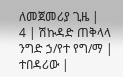ለመጀመሪያ ጊዜ |
4 | ሽኩዳድ ጠቅላላ ንግድ ኃ/የተ የግ/ማ | ተበዳሪው |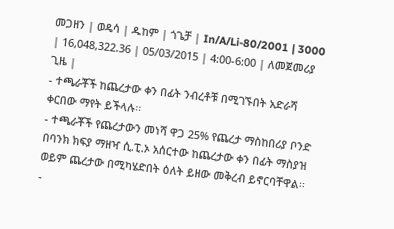መጋዘን | ወዴሳ | ዱከም | ጎጌቻ | In/A/Li-80/2001 | 3000 | 16,048,322.36 | 05/03/2015 | 4:00-6:00 | ለመጀመሪያ ጊዜ |
- ተጫራቾች ከጨረታው ቀን በፊት ንብረቶቹ በሚገኙበት አድራሻ ቀርበው ማየት ይችላሉ፡፡
- ተጫራቾች የጨረታውን መነሻ ዋጋ 25% የጨረታ ማስከበሪያ ቦንድ በባንክ ክፍያ ማዘዣ ሲ.ፒ.ኦ አሰርተው ከጨረታው ቀን በፊት ማስያዝ ወይም ጨረታው በሚካሄድበት ዕለት ይዘው መቅረብ ይኖርባቸዋል፡፡
-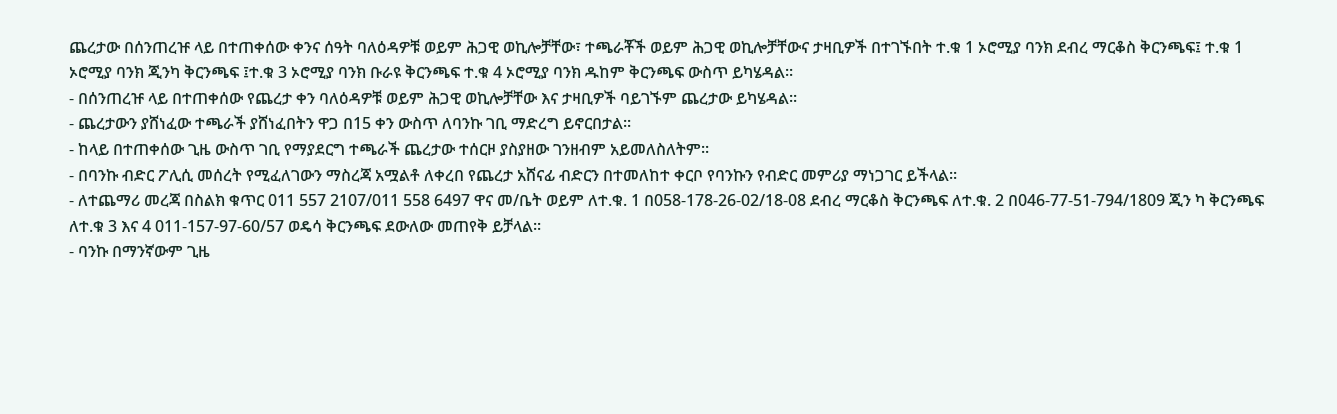ጨረታው በሰንጠረዡ ላይ በተጠቀሰው ቀንና ሰዓት ባለዕዳዎቹ ወይም ሕጋዊ ወኪሎቻቸው፣ ተጫራቾች ወይም ሕጋዊ ወኪሎቻቸውና ታዛቢዎች በተገኙበት ተ.ቁ 1 ኦሮሚያ ባንክ ደብረ ማርቆስ ቅርንጫፍ፤ ተ.ቁ 1 ኦሮሚያ ባንክ ጂንካ ቅርንጫፍ ፤ተ.ቁ 3 ኦሮሚያ ባንክ ቡራዩ ቅርንጫፍ ተ.ቁ 4 ኦሮሚያ ባንክ ዱከም ቅርንጫፍ ውስጥ ይካሄዳል፡፡
- በሰንጠረዡ ላይ በተጠቀሰው የጨረታ ቀን ባለዕዳዎቹ ወይም ሕጋዊ ወኪሎቻቸው እና ታዛቢዎች ባይገኙም ጨረታው ይካሄዳል፡፡
- ጨረታውን ያሸነፈው ተጫራች ያሸነፈበትን ዋጋ በ15 ቀን ውስጥ ለባንኩ ገቢ ማድረግ ይኖርበታል፡፡
- ከላይ በተጠቀሰው ጊዜ ውስጥ ገቢ የማያደርግ ተጫራች ጨረታው ተሰርዞ ያስያዘው ገንዘብም አይመለስለትም፡፡
- በባንኩ ብድር ፖሊሲ መሰረት የሚፈለገውን ማስረጃ አሟልቶ ለቀረበ የጨረታ አሸናፊ ብድርን በተመለከተ ቀርቦ የባንኩን የብድር መምሪያ ማነጋገር ይችላል፡፡
- ለተጨማሪ መረጃ በስልክ ቁጥር 011 557 2107/011 558 6497 ዋና መ/ቤት ወይም ለተ.ቁ. 1 በ058-178-26-02/18-08 ደብረ ማርቆስ ቅርንጫፍ ለተ.ቁ. 2 በ046-77-51-794/1809 ጂን ካ ቅርንጫፍ ለተ.ቁ 3 እና 4 011-157-97-60/57 ወዴሳ ቅርንጫፍ ደውለው መጠየቅ ይቻላል፡፡
- ባንኩ በማንኛውም ጊዜ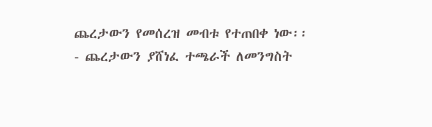ጨረታውን የመሰረዝ መብቱ የተጠበቀ ነው፡፡
- ጨረታውን ያሸነፈ ተጫራች ለመንግስት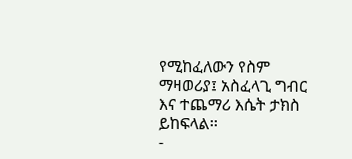የሚከፈለውን የስም ማዛወሪያ፤ አስፈላጊ ግብር እና ተጨማሪ እሴት ታክስ ይከፍላል፡፡
-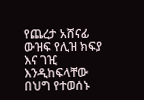የጨረታ አሸናፊ ውዝፍ የሊዝ ክፍያ እና ገዢ እንዲከፍላቸው በህግ የተወሰኑ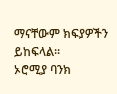ማናቸውም ክፍያዎችን ይከፍላል፡፡
ኦሮሚያ ባንክ